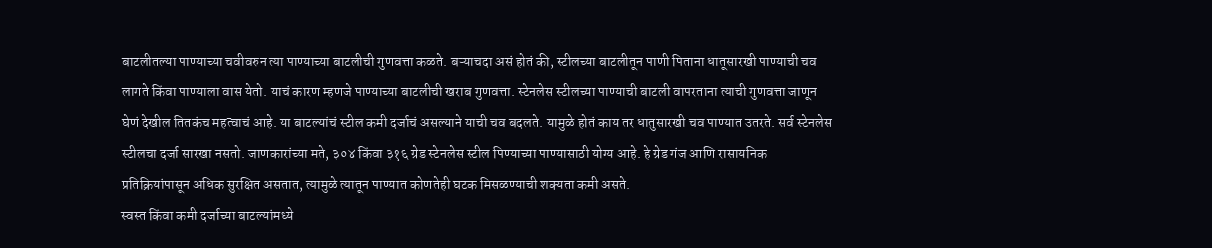बाटलीतल्या पाण्याच्या चवीवरुन त्या पाण्याच्या बाटलीची गुणवत्ता कळते. बऱ्याचदा असं होतं की, स्टीलच्या बाटलीतून पाणी पिताना धातूसारखी पाण्याची चव लागते किंवा पाण्याला वास येतो. याचं कारण म्हणजे पाण्याच्या बाटलीची खराब गुणवत्ता. स्टेनलेस स्टीलच्या पाण्याची बाटली वापरताना त्याची गुणवत्ता जाणून घेणं देखील तितकंच महत्वाचं आहे. या बाटल्यांचं स्टील कमी दर्जाचं असल्याने याची चव बदलते. यामुळे होतं काय तर धातुसारखी चव पाण्यात उतरते. सर्व स्टेनलेस स्टीलचा दर्जा सारखा नसतो. जाणकारांच्या मते, ३०४ किंवा ३१६ ग्रेड स्टेनलेस स्टील पिण्याच्या पाण्यासाठी योग्य आहे. हे ग्रेड गंज आणि रासायनिक प्रतिक्रियांपासून अधिक सुरक्षित असतात, त्यामुळे त्यातून पाण्यात कोणतेही घटक मिसळण्याची शक्यता कमी असते.
स्वस्त किंवा कमी दर्जाच्या बाटल्यांमध्ये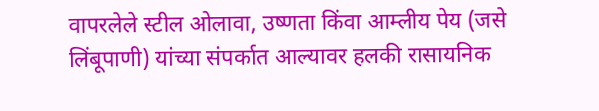वापरलेले स्टील ओलावा, उष्णता किंवा आम्लीय पेय (जसे लिंबूपाणी) यांच्या संपर्कात आल्यावर हलकी रासायनिक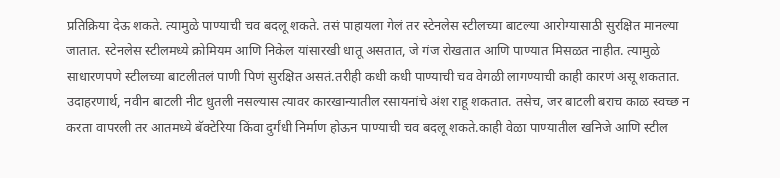प्रतिक्रिया देऊ शकते. त्यामुळे पाण्याची चव बदलू शकते. तसं पाहायला गेलं तर स्टेनलेस स्टीलच्या बाटल्या आरोग्यासाठी सुरक्षित मानल्या जातात. स्टेनलेस स्टीलमध्ये क्रोमियम आणि निकेल यांसारखी धातू असतात, जे गंज रोखतात आणि पाण्यात मिसळत नाहीत. त्यामुळे साधारणपणे स्टीलच्या बाटलीतलं पाणी पिणं सुरक्षित असतं.तरीही कधी कधी पाण्याची चव वेगळी लागण्याची काही कारणं असू शकतात. उदाहरणार्थ, नवीन बाटली नीट धुतली नसल्यास त्यावर कारखान्यातील रसायनांचे अंश राहू शकतात. तसेच, जर बाटली बराच काळ स्वच्छ न करता वापरली तर आतमध्ये बॅक्टेरिया किंवा दुर्गंधी निर्माण होऊन पाण्याची चव बदलू शकते.काही वेळा पाण्यातील खनिजे आणि स्टील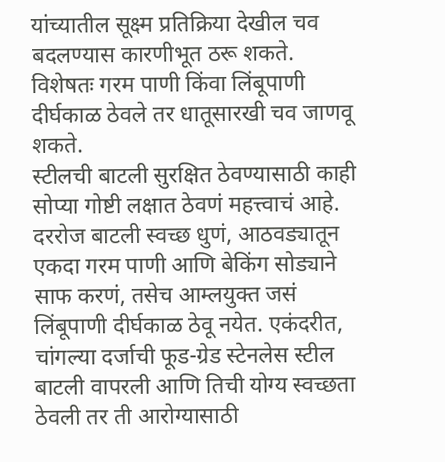यांच्यातील सूक्ष्म प्रतिक्रिया देखील चव बदलण्यास कारणीभूत ठरू शकते. विशेषतः गरम पाणी किंवा लिंबूपाणी दीर्घकाळ ठेवले तर धातूसारखी चव जाणवू शकते.
स्टीलची बाटली सुरक्षित ठेवण्यासाठी काही सोप्या गोष्टी लक्षात ठेवणं महत्त्वाचं आहे. दररोज बाटली स्वच्छ धुणं, आठवड्यातून एकदा गरम पाणी आणि बेकिंग सोड्याने साफ करणं, तसेच आम्लयुक्त जसं लिंबूपाणी दीर्घकाळ ठेवू नयेत. एकंदरीत, चांगल्या दर्जाची फूड-ग्रेड स्टेनलेस स्टील बाटली वापरली आणि तिची योग्य स्वच्छता ठेवली तर ती आरोग्यासाठी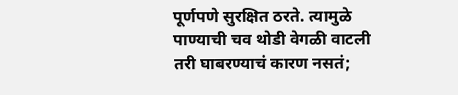पूर्णपणे सुरक्षित ठरते. त्यामुळे पाण्याची चव थोडी वेगळी वाटली तरी घाबरण्याचं कारण नसतं;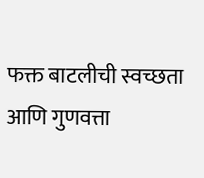फक्त बाटलीची स्वच्छता आणि गुणवत्ता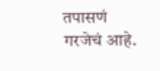तपासणं गरजेचं आहे.